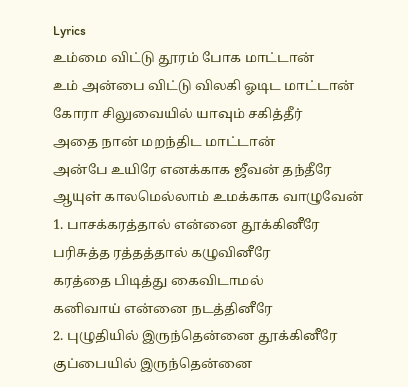Lyrics
உம்மை விட்டு தூரம் போக மாட்டான்
உம் அன்பை விட்டு விலகி ஓடிட மாட்டான்
கோரா சிலுவையில் யாவும் சகித்தீர்
அதை நான் மறந்திட மாட்டான்
அன்பே உயிரே எனக்காக ஜீவன் தந்தீரே
ஆயுள் காலமெல்லாம் உமக்காக வாழுவேன்
1. பாசக்கரத்தால் என்னை தூக்கினீரே
பரிசுத்த ரத்தத்தால் கழுவினீரே
கரத்தை பிடித்து கைவிடாமல்
கனிவாய் என்னை நடத்தினீரே
2. புழுதியில் இருந்தென்னை தூக்கினீரே
குப்பையில் இருந்தென்னை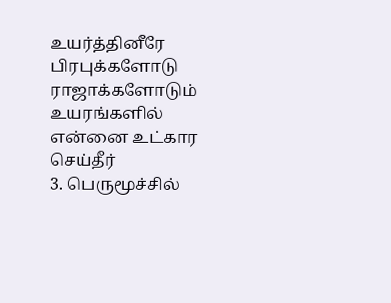உயர்த்தினீரே
பிரபுக்களோடு ராஜாக்களோடும்
உயரங்களில் என்னை உட்கார செய்தீர்
3. பெருமூச்சில்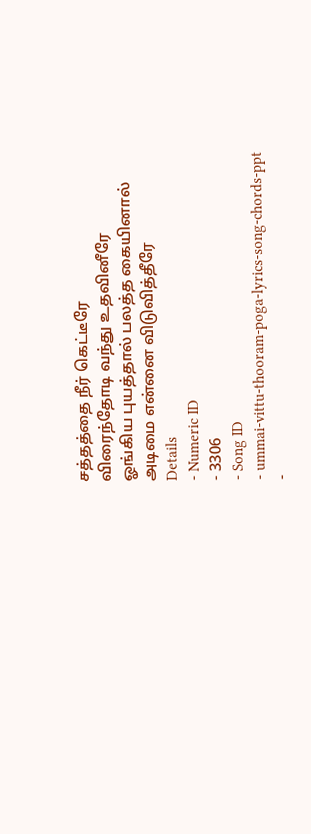சத்தத்தை நீர் கெட்டீரே
விரைந்தோடி வந்து உதவினீரே
ஓங்கிய புயத்தால் பலத்த கையினால்
அடிமை என்னை விடுவித்தீரே
Details
- Numeric ID
- 3306
- Song ID
- ummai-vittu-thooram-poga-lyrics-song-chords-ppt
-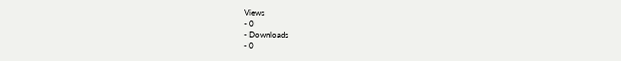Views
- 0
- Downloads
- 0